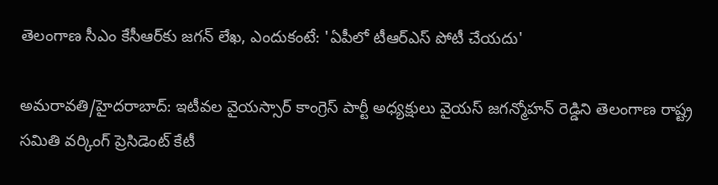తెలంగాణ సీఎం కేసీఆర్‌కు జగన్ లేఖ, ఎందుకంటే: 'ఏపీలో టీఆర్ఎస్ పోటీ చేయదు'

అమరావతి/హైదరాబాద్: ఇటీవల వైయస్సార్ కాంగ్రెస్ పార్టీ అధ్యక్షులు వైయస్ జగన్మోహన్ రెడ్డిని తెలంగాణ రాష్ట్ర సమితి వర్కింగ్ ప్రెసిడెంట్ కేటీ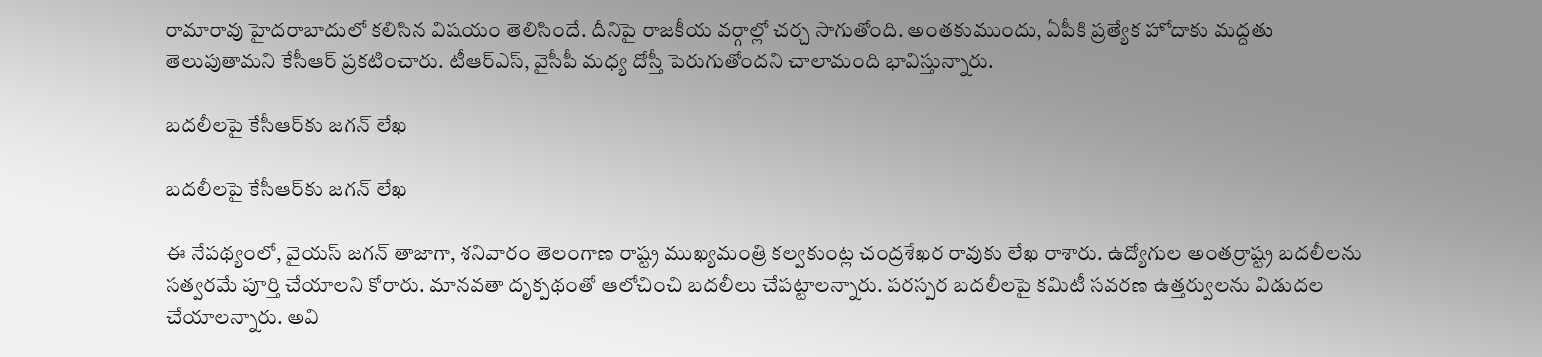రామారావు హైదరాబాదులో కలిసిన విషయం తెలిసిందే. దీనిపై రాజకీయ వర్గాల్లో చర్చ సాగుతోంది. అంతకుముందు, ఏపీకి ప్రత్యేక హోదాకు మద్దతు తెలుపుతామని కేసీఆర్ ప్రకటించారు. టీఆర్ఎస్, వైసీపీ మధ్య దోస్తీ పెరుగుతోందని చాలామంది భావిస్తున్నారు.

బదలీలపై కేసీఆర్‌కు జగన్ లేఖ

బదలీలపై కేసీఆర్‌కు జగన్ లేఖ

ఈ నేపథ్యంలో, వైయస్ జగన్ తాజాగా, శనివారం తెలంగాణ రాష్ట్ర ముఖ్యమంత్రి కల్వకుంట్ల చంద్రశేఖర రావుకు లేఖ రాశారు. ఉద్యోగుల అంతర్రాష్ట్ర బదలీలను సత్వరమే పూర్తి చేయాలని కోరారు. మానవతా దృక్పథంతో ఆలోచించి బదలీలు చేపట్టాలన్నారు. పరస్పర బదలీలపై కమిటీ సవరణ ఉత్తర్వులను విడుదల చేయాలన్నారు. అవి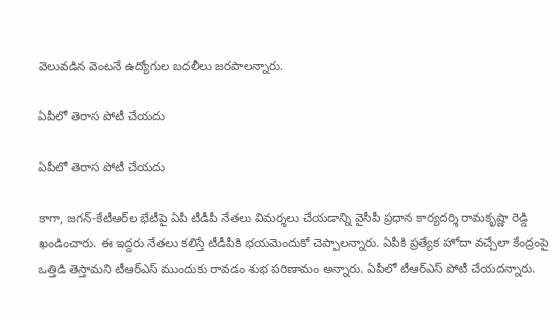వెలువడిన వెంటనే ఉద్యోగుల బదలీలు జరపాలన్నారు.

ఏపీలో తెరాస పోటీ చేయదు

ఏపీలో తెరాస పోటీ చేయదు

కాగా, జగన్-కేటీఆర్‌ల భేటీపై ఏపీ టీడీపీ నేతలు విమర్శలు చేయడాన్ని వైసీపీ ప్రధాన కార్యదర్శి రామకృష్ణా రెడ్డి ఖండించారు. ఈ ఇద్దరు నేతలు కలిస్తే టీడీపీకి భయమెందుకో చెప్పాలన్నారు. ఏపీకి ప్రత్యేక హోదా వచ్చేలా కేంద్రంపై ఒత్తిడి తెస్తామని టీఆర్ఎస్ ముందుకు రావడం శుభ పరిణామం అన్నారు. ఏపీలో టీఆర్ఎస్ పోటీ చేయదన్నారు.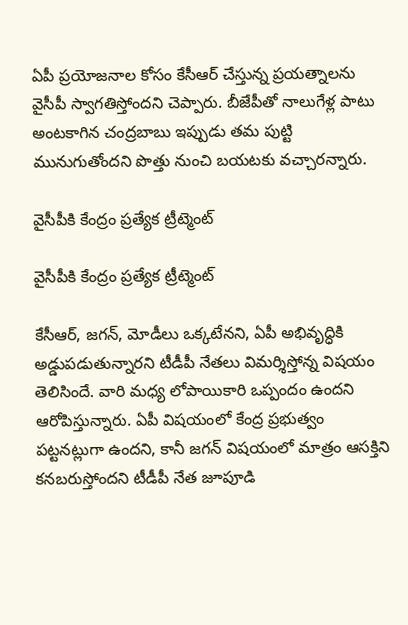ఏపీ ప్రయోజనాల కోసం కేసీఆర్‌ చేస్తున్న ప్రయత్నాలను వైసీపీ స్వాగతిస్తోందని చెప్పారు. బీజేపీతో నాలుగేళ్ల పాటు అంటకాగిన చంద్రబాబు ఇప్పుడు తమ పుట్టి మునుగుతోందని పొత్తు నుంచి బయటకు వచ్చారన్నారు.

వైసీపీకి కేంద్రం ప్రత్యేక ట్రీట్మెంట్

వైసీపీకి కేంద్రం ప్రత్యేక ట్రీట్మెంట్

కేసీఆర్, జగన్, మోడీలు ఒక్కటేనని, ఏపీ అభివృద్ధికి అడ్డుపడుతున్నారని టీడీపీ నేతలు విమర్శిస్తోన్న విషయం తెలిసిందే. వారి మధ్య లోపాయికారి ఒప్పందం ఉందని ఆరోపిస్తున్నారు. ఏపీ విషయంలో కేంద్ర ప్రభుత్వం పట్టనట్లుగా ఉందని, కానీ జగన్ విషయంలో మాత్రం ఆసక్తిని కనబరుస్తోందని టీడీపీ నేత జూపూడి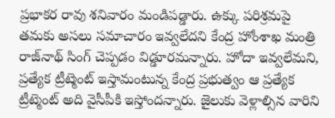ప్రభాకర రావు శనివారం మండిపడ్డారు. ఉక్కు పరిశ్రమపై తమకు అసలు సమాచారం ఇవ్వలేదని కేంద్ర హోంశాఖ మంత్రి రాజ్‌నాథ్ సింగ్‌ చెప్పడం విడ్డూరమన్నారు. హోదా ఇవ్వలేమని, ప్రత్యేక ట్రీట్మెంట్‌ ఇస్తామంటున్న కేంద్ర ప్రభుత్వం ఆ ప్రత్యేక ట్రీట్మెంట్ అది వైసీపీకి ఇస్తోందన్నారు. జైలుకు వెళ్లాల్సిన వారిని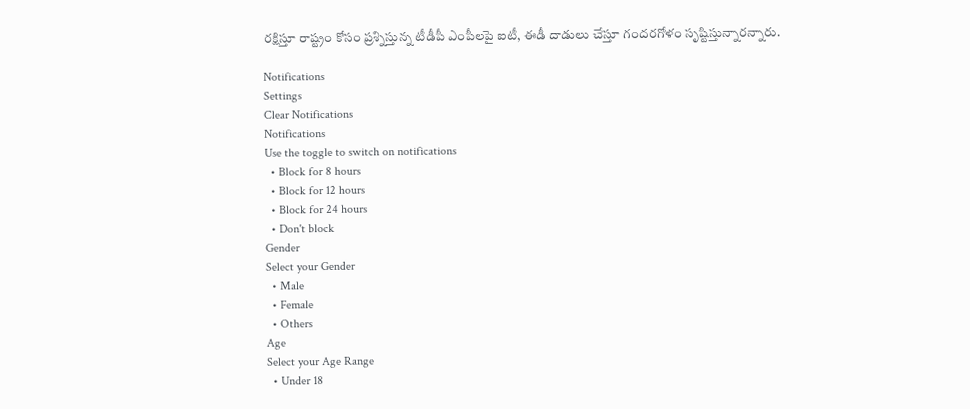రక్షిస్తూ రాష్ట్రం కోసం ప్రశ్నిస్తున్న టీడీపీ ఎంపీలపై ఐటీ, ఈడీ దాడులు చేస్తూ గందరగోళం సృష్టిస్తున్నారన్నారు.

Notifications
Settings
Clear Notifications
Notifications
Use the toggle to switch on notifications
  • Block for 8 hours
  • Block for 12 hours
  • Block for 24 hours
  • Don't block
Gender
Select your Gender
  • Male
  • Female
  • Others
Age
Select your Age Range
  • Under 18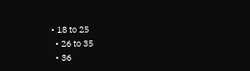• 18 to 25
  • 26 to 35
  • 36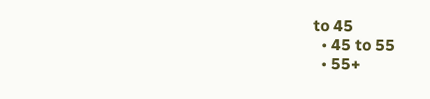to 45
  • 45 to 55
  • 55+